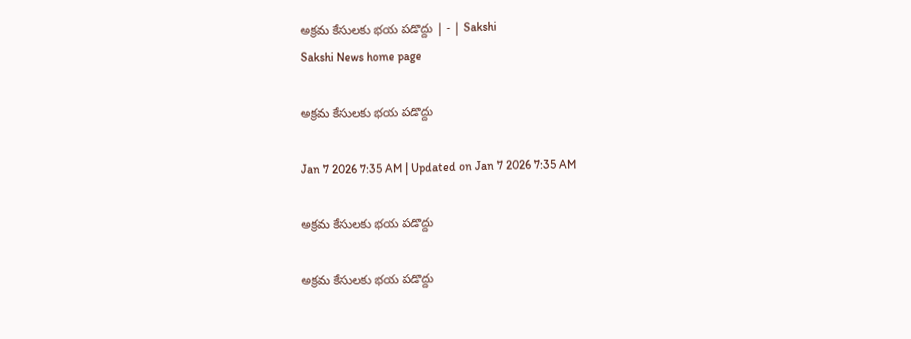అక్రమ కేసులకు భయ పడొద్దు | - | Sakshi
Sakshi News home page

అక్రమ కేసులకు భయ పడొద్దు

Jan 7 2026 7:35 AM | Updated on Jan 7 2026 7:35 AM

అక్రమ కేసులకు భయ పడొద్దు

అక్రమ కేసులకు భయ పడొద్దు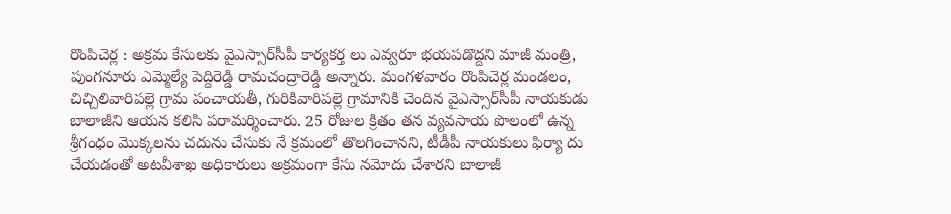రొంపిచెర్ల : అక్రమ కేసులకు వైఎస్సార్‌సీపీ కార్యకర్త లు ఎవ్వరూ భయపడొద్దని మాజీ మంత్రి, పుంగనూరు ఎమ్మెల్యే పెద్దిరెడ్డి రామచంద్రారెడ్డి అన్నారు. మంగళవారం రొంపిచెర్ల మండలం, చిచ్చిలివారిపల్లె గ్రామ పంచాయతీ, గురికివారిపల్లె గ్రామానికి చెందిన వైఎస్సార్‌సీపీ నాయకుడు బాలాజీని ఆయన కలిసి పరామర్శించారు. 25 రోజుల క్రితం తన వ్యవసాయ పొలంలో ఉన్న శ్రీగంధం మొక్కలను చదును చేసుకు నే క్రమంలో తొలగించానని, టీడీపీ నాయకులు ఫిర్యా దు చేయడంతో అటవీశాఖ అధికారులు అక్రమంగా కేసు నమోదు చేశారని బాలాజీ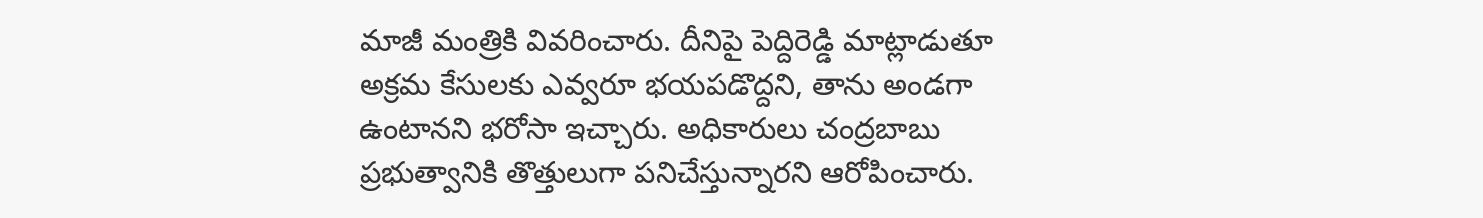మాజీ మంత్రికి వివరించారు. దీనిపై పెద్దిరెడ్డి మాట్లాడుతూ అక్రమ కేసులకు ఎవ్వరూ భయపడొద్దని, తాను అండగా ఉంటానని భరోసా ఇచ్చారు. అధికారులు చంద్రబాబు ప్రభుత్వానికి తొత్తులుగా పనిచేస్తున్నారని ఆరోపించారు.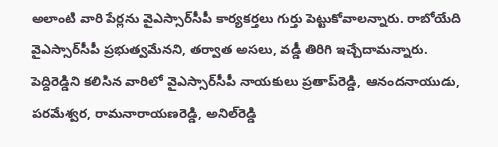అలాంటి వారి పేర్లను వైఎస్సార్‌సీపీ కార్యకర్తలు గుర్తు పెట్టుకోవాలన్నారు. రాబోయేది వైఎస్సార్‌సీపీ ప్రభుత్వమేనని, తర్వాత అసలు, వడ్డీ తిరిగి ఇచ్చేదామన్నారు. పెద్దిరెడ్డిని కలిసిన వారిలో వైఎస్సార్‌సీపీ నాయకులు ప్రతాప్‌రెడ్డి, ఆనందనాయుడు, పరమేశ్వర, రామనారాయణరెడ్డి, అనిల్‌రెడ్డి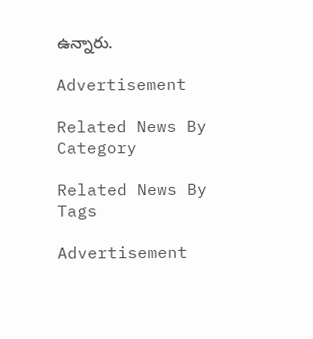ఉన్నారు.

Advertisement

Related News By Category

Related News By Tags

Advertisement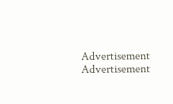Advertisement
Advertisement